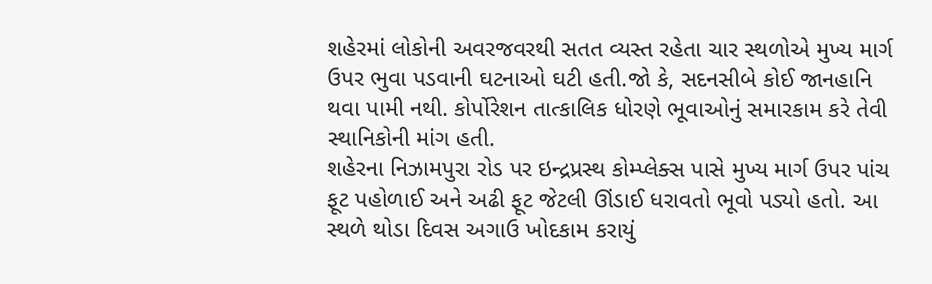શહેરમાં લોકોની અવરજવરથી સતત વ્યસ્ત રહેતા ચાર સ્થળોએ મુખ્ય માર્ગ ઉપર ભુવા પડવાની ઘટનાઓ ઘટી હતી.જો કે, સદનસીબે કોઈ જાનહાનિ થવા પામી નથી. કોર્પોરેશન તાત્કાલિક ધોરણે ભૂવાઓનું સમારકામ કરે તેવી સ્થાનિકોની માંગ હતી.
શહેરના નિઝામપુરા રોડ પર ઇન્દ્રપ્રસ્થ કોમ્પ્લેક્સ પાસે મુખ્ય માર્ગ ઉપર પાંચ ફૂટ પહોળાઈ અને અઢી ફૂટ જેટલી ઊંડાઈ ધરાવતો ભૂવો પડ્યો હતો. આ સ્થળે થોડા દિવસ અગાઉ ખોદકામ કરાયું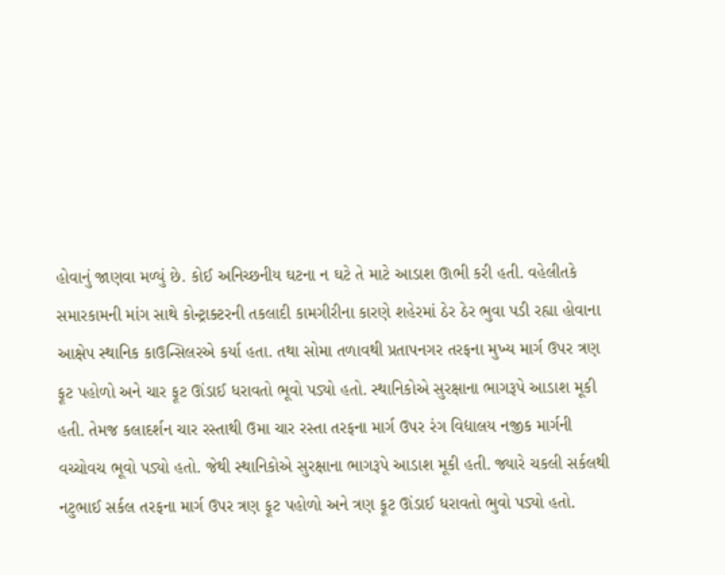હોવાનું જાણવા મળ્યું છે. કોઈ અનિચ્છનીય ઘટના ન ઘટે તે માટે આડાશ ઊભી કરી હતી. વહેલીતકે સમારકામની માંગ સાથે કોન્ટ્રાક્ટરની તકલાદી કામગીરીના કારણે શહેરમાં ઠેર ઠેર ભુવા પડી રહ્યા હોવાના આક્ષેપ સ્થાનિક કાઉન્સિલરએ કર્યા હતા. તથા સોમા તળાવથી પ્રતાપનગર તરફના મુખ્ય માર્ગ ઉપર ત્રણ ફૂટ પહોળો અને ચાર ફૂટ ઊંડાઈ ધરાવતો ભૂવો પડ્યો હતો. સ્થાનિકોએ સુરક્ષાના ભાગરૂપે આડાશ મૂકી હતી. તેમજ કલાદર્શન ચાર રસ્તાથી ઉમા ચાર રસ્તા તરફના માર્ગ ઉપર રંગ વિદ્યાલય નજીક માર્ગની વચ્ચોવચ ભૂવો પડ્યો હતો. જેથી સ્થાનિકોએ સુરક્ષાના ભાગરૂપે આડાશ મૂકી હતી. જ્યારે ચકલી સર્કલથી નટુભાઈ સર્કલ તરફના માર્ગ ઉપર ત્રણ ફૂટ પહોળો અને ત્રણ ફૂટ ઊંડાઈ ધરાવતો ભુવો પડ્યો હતો.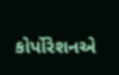કોર્પોરેશનએ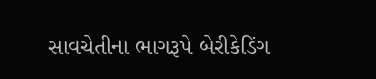સાવચેતીના ભાગરૂપે બેરીકેડિંગ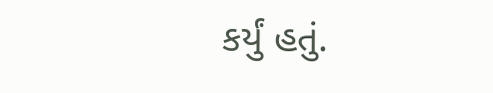કર્યું હતું.